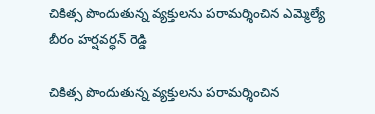చికిత్స పొందుతున్న వ్యక్తులను పరామర్శించిన ఎమ్మెల్యే బీరం హర్షవర్ధన్ రెడ్డి

చికిత్స పొందుతున్న వ్యక్తులను పరామర్శించిన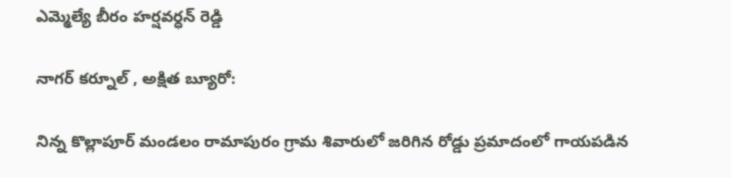ఎమ్మెల్యే బీరం హర్షవర్ధన్ రెడ్డి

నాగర్ కర్నూల్ , అక్షిత బ్యూరో:

నిన్న కొల్లాపూర్ మండలం రామాపురం గ్రామ శివారులో జరిగిన రోడ్డు ప్రమాదంలో గాయపడిన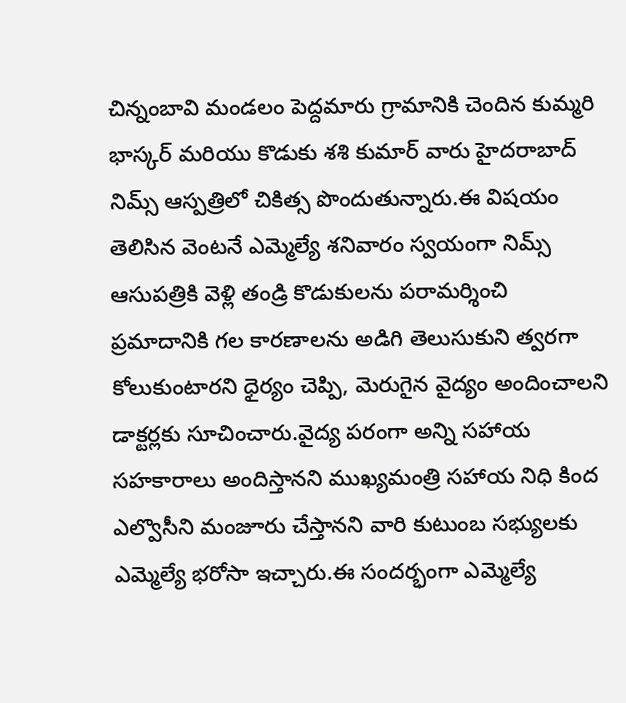చిన్నంబావి మండలం పెద్దమారు గ్రామానికి చెందిన కుమ్మరి భాస్కర్ మరియు కొడుకు శశి కుమార్ వారు హైదరాబాద్ నిమ్స్ ఆస్పత్రిలో చికిత్స పొందుతున్నారు.ఈ విషయం తెలిసిన వెంటనే ఎమ్మెల్యే శనివారం స్వయంగా నిమ్స్ ఆసుపత్రికి వెళ్లి తండ్రి కొడుకులను పరామర్శించి ప్రమాదానికి గల కారణాలను అడిగి తెలుసుకుని త్వరగా కోలుకుంటారని ధైర్యం చెప్పి, మెరుగైన వైద్యం అందించాలని డాక్టర్లకు సూచించారు.వైద్య పరంగా అన్ని సహాయ సహకారాలు అందిస్తానని ముఖ్యమంత్రి సహాయ నిధి కింద ఎల్వొసీని మంజూరు చేస్తానని వారి కుటుంబ సభ్యులకు ఎమ్మెల్యే భరోసా ఇచ్చారు.ఈ సందర్భంగా ఎమ్మెల్యే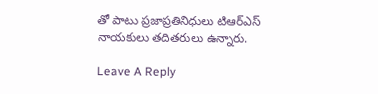తో పాటు ప్రజాప్రతినిధులు టిఆర్ఎస్ నాయకులు తదితరులు ఉన్నారు.

Leave A Reply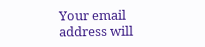Your email address will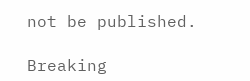not be published.

Breaking